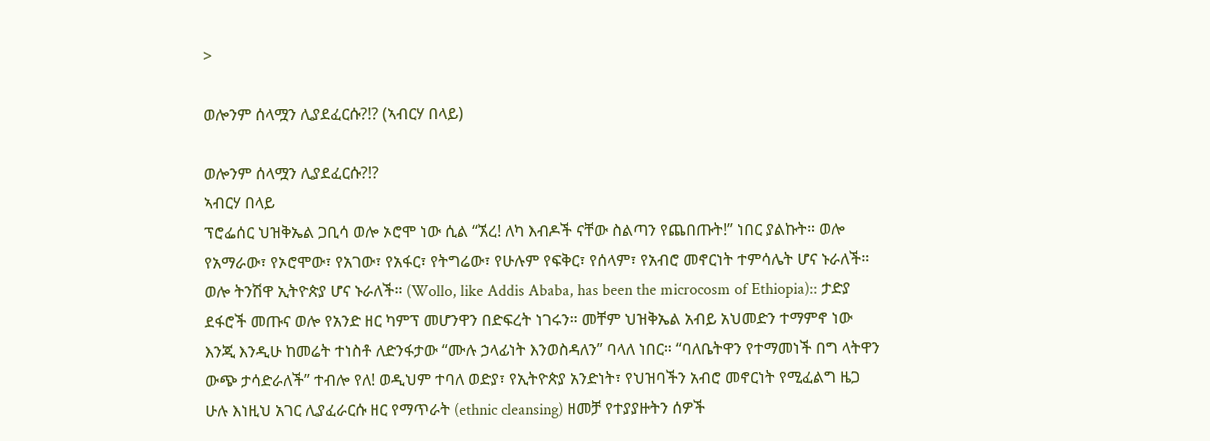>

ወሎንም ሰላሟን ሊያደፈርሱ?!? (ኣብርሃ በላይ)

ወሎንም ሰላሟን ሊያደፈርሱ?!?
ኣብርሃ በላይ
ፕሮፌሰር ህዝቅኤል ጋቢሳ ወሎ ኦሮሞ ነው ሲል “ኧረ! ለካ እብዶች ናቸው ስልጣን የጨበጡት!” ነበር ያልኩት። ወሎ የአማራው፣ የኦሮሞው፣ የአገው፣ የአፋር፣ የትግሬው፣ የሁሉም የፍቅር፣ የሰላም፣ የአብሮ መኖርነት ተምሳሌት ሆና ኑራለች። ወሎ ትንሽዋ ኢትዮጵያ ሆና ኑራለች። (Wollo, like Addis Ababa, has been the microcosm of Ethiopia):: ታድያ ደፋሮች መጡና ወሎ የአንድ ዘር ካምፕ መሆንዋን በድፍረት ነገሩን። መቸም ህዝቅኤል አብይ አህመድን ተማምኖ ነው እንጂ እንዲሁ ከመሬት ተነስቶ ለድንፋታው “ሙሉ ኃላፊነት እንወስዳለን” ባላለ ነበር። “ባለቤትዋን የተማመነች በግ ላትዋን ውጭ ታሳድራለች” ተብሎ የለ! ወዲህም ተባለ ወድያ፣ የኢትዮጵያ አንድነት፣ የህዝባችን አብሮ መኖርነት የሚፈልግ ዜጋ ሁሉ እነዚህ አገር ሊያፈራርሱ ዘር የማጥራት (ethnic cleansing) ዘመቻ የተያያዙትን ሰዎች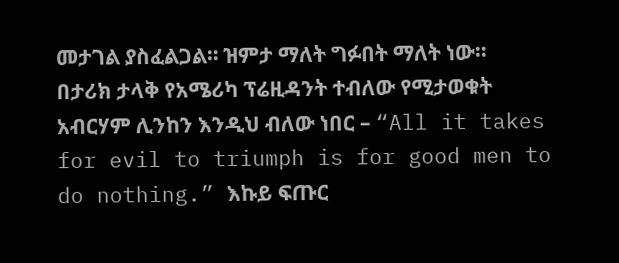መታገል ያስፈልጋል። ዝምታ ማለት ግፉበት ማለት ነው።
በታሪክ ታላቅ የአሜሪካ ፕሬዚዳንት ተብለው የሚታወቁት አብርሃም ሊንከን እንዲህ ብለው ነበር – “All it takes for evil to triumph is for good men to do nothing.” እኩይ ፍጡር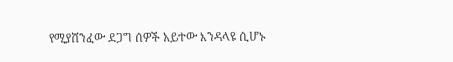የሚያሸንፈው ደጋግ ሰዎች አይተው እንዳላዩ ሲሆኑ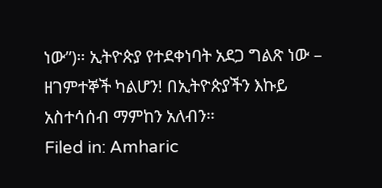ነው”)። ኢትዮጵያ የተደቀነባት አደጋ ግልጽ ነው – ዘገምተኞች ካልሆን! በኢትዮጵያችን እኩይ አስተሳሰብ ማምከን አለብን።
Filed in: Amharic